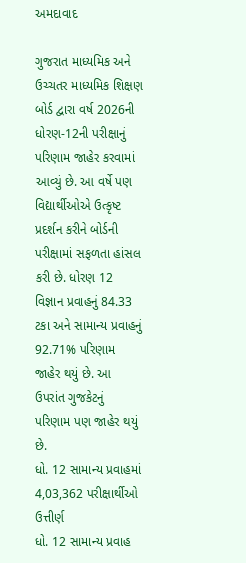અમદાવાદ

ગુજરાત માધ્યમિક અને ઉચ્ચતર માધ્યમિક શિક્ષણ બોર્ડ દ્વારા વર્ષ 2026ની ધોરણ-12ની પરીક્ષાનું પરિણામ જાહેર કરવામાં આવ્યું છે. આ વર્ષે પણ વિદ્યાર્થીઓએ ઉત્કૃષ્ટ પ્રદર્શન કરીને બોર્ડની પરીક્ષામાં સફળતા હાંસલ કરી છે. ધોરણ 12 વિજ્ઞાન પ્રવાહનું 84.33 ટકા અને સામાન્ય પ્રવાહનું 92.71% પરિણામ જાહેર થયું છે. આ ઉપરાંત ગુજકેટનું પરિણામ પણ જાહેર થયું છે.
ધો. 12 સામાન્ય પ્રવાહમાં 4,03,362 પરીક્ષાર્થીઓ ઉત્તીર્ણ
ધો. 12 સામાન્ય પ્રવાહ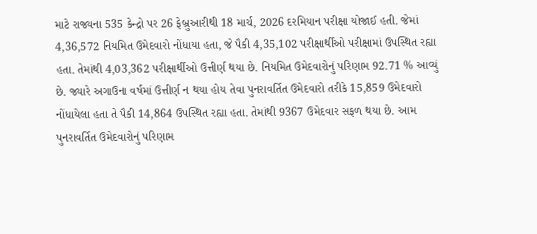માટે રાજ્યના 535 કેન્દ્રો પર 26 ફેબ્રુઆરીથી 18 માર્ચ, 2026 દરમિયાન પરીક્ષા યોજાઈ હતી. જેમાં 4,36,572 નિયમિત ઉમેદવારો નોંધાયા હતા, જે પૈકી 4,35,102 પરીક્ષાર્થીઓ પરીક્ષામાં ઉપસ્થિત રહ્યા હતા. તેમાંથી 4,03,362 પરીક્ષાર્થીઓ ઉત્તીર્ણ થયા છે. નિયમિત ઉમેદવારોનું પરિણામ 92.71 % આવ્યું છે. જ્યારે અગાઉના વર્ષમાં ઉત્તીર્ણ ન થયા હોય તેવા પુનરાવર્તિત ઉમેદવારો તરીકે 15,859 ઉમેદવારો નોંધાયેલા હતા તે પૈકી 14,864 ઉપસ્થિત રહ્યા હતા. તેમાંથી 9367 ઉમેદવાર સફળ થયા છે. આમ પુનરાવર્તિત ઉમેદવારોનું પરિણામ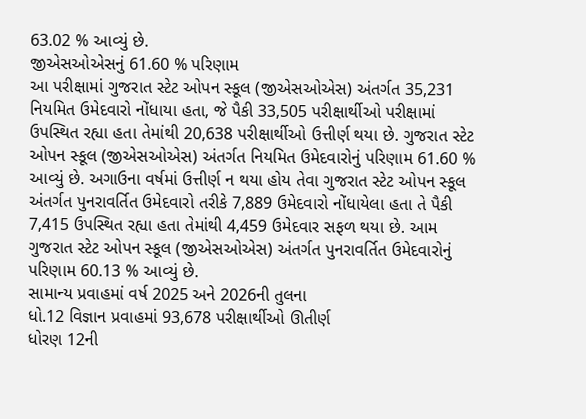63.02 % આવ્યું છે.
જીએસઓએસનું 61.60 % પરિણામ
આ પરીક્ષામાં ગુજરાત સ્ટેટ ઓપન સ્કૂલ (જીએસઓએસ) અંતર્ગત 35,231 નિયમિત ઉમેદવારો નોંધાયા હતા, જે પૈકી 33,505 પરીક્ષાર્થીઓ પરીક્ષામાં ઉપસ્થિત રહ્યા હતા તેમાંથી 20,638 પરીક્ષાર્થીઓ ઉત્તીર્ણ થયા છે. ગુજરાત સ્ટેટ ઓપન સ્કૂલ (જીએસઓએસ) અંતર્ગત નિયમિત ઉમેદવારોનું પરિણામ 61.60 % આવ્યું છે. અગાઉના વર્ષમાં ઉત્તીર્ણ ન થયા હોય તેવા ગુજરાત સ્ટેટ ઓપન સ્કૂલ અંતર્ગત પુનરાવર્તિત ઉમેદવારો તરીકે 7,889 ઉમેદવારો નોંધાયેલા હતા તે પૈકી 7,415 ઉપસ્થિત રહ્યા હતા તેમાંથી 4,459 ઉમેદવાર સફળ થયા છે. આમ ગુજરાત સ્ટેટ ઓપન સ્કૂલ (જીએસઓએસ) અંતર્ગત પુનરાવર્તિત ઉમેદવારોનું પરિણામ 60.13 % આવ્યું છે.
સામાન્ય પ્રવાહમાં વર્ષ 2025 અને 2026ની તુલના
ધો.12 વિજ્ઞાન પ્રવાહમાં 93,678 પરીક્ષાર્થીઓ ઊતીર્ણ
ધોરણ 12ની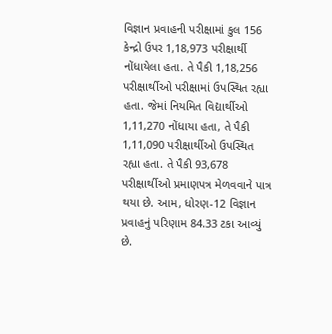વિજ્ઞાન પ્રવાહની પરીક્ષામાં કુલ 156 કેન્દ્રો ઉપર 1,18,973 પરીક્ષાર્થી નોંધાયેલા હતા. તે પૈકી 1,18,256 પરીક્ષાર્થીઓ પરીક્ષામાં ઉપસ્થિત રહ્યા હતા. જેમાં નિયમિત વિદ્યાર્થીઓ 1,11,270 નોંધાયા હતા, તે પૈકી 1,11,090 પરીક્ષાર્થીઓ ઉપસ્થિત રહ્યા હતા. તે પૈકી 93,678 પરીક્ષાર્થીઓ પ્રમાણપત્ર મેળવવાને પાત્ર થયા છે. આમ, ધોરણ-12 વિજ્ઞાન પ્રવાહનું પરિણામ 84.33 ટકા આવ્યું છે.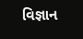વિજ્ઞાન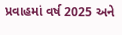પ્રવાહમાં વર્ષ 2025 અને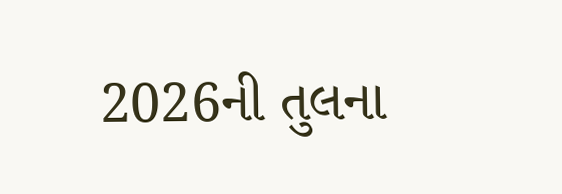2026ની તુલના